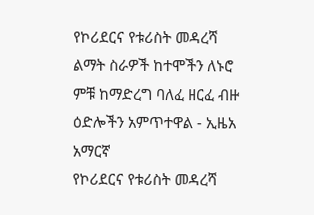የኮሪደርና የቱሪስት መዳረሻ ልማት ስራዎች ከተሞችን ለኑሮ ምቹ ከማድረግ ባለፈ ዘርፈ ብዙ ዕድሎችን አምጥተዋል - ኢዜአ አማርኛ
የኮሪደርና የቱሪስት መዳረሻ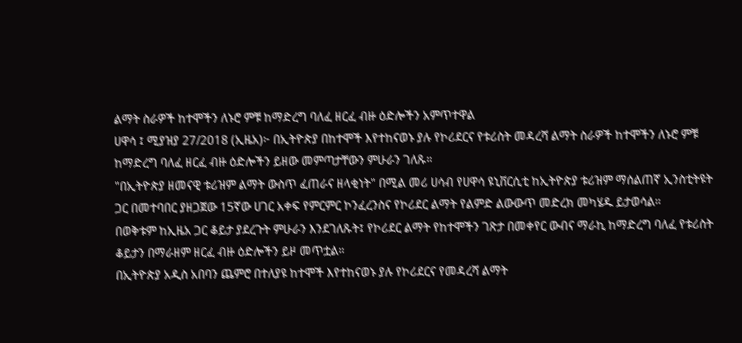ልማት ስራዎች ከተሞችን ለኑሮ ምቹ ከማድረግ ባለፈ ዘርፈ ብዙ ዕድሎችን አምጥተዋል
ሀዋሳ ፤ ሚያዝያ 27/2018 (ኢዜአ)፦ በኢትዮጵያ በከተሞች እየተከናወኑ ያሉ የኮሪደርና የቱሪስት መዳረሻ ልማት ስራዎች ከተሞችን ለኑሮ ምቹ ከማድረግ ባለፈ ዘርፈ ብዙ ዕድሎችን ይዘው መምጣታቸውን ምሁራን ገለጹ።
"በኢትዮጵያ ዘመናዊ ቱሪዝም ልማት ውስጥ ፈጠራና ዘላቂነት" በሚል መሪ ሀሳብ የሀዋሳ ዩኒቨርሲቲ ከኢትዮጵያ ቱሪዝም ማሰልጠኛ ኢንስቲትዩት ጋር በመተባበር ያዘጋጀው 15ኛው ሀገር አቀፍ የምርምር ኮንፈረንስና የኮሪደር ልማት የልምድ ልውውጥ መድረክ መካሄዱ ይታወሳል።
በወቅቱም ከኢዜአ ጋር ቆይታ ያደረጉት ምሁራን እንደገለጹት፤ የኮሪደር ልማት የከተሞችን ገጽታ በመቀየር ውብና ማራኪ ከማድረግ ባለፈ የቱሪስት ቆይታን በማራዘም ዘርፈ ብዙ ዕድሎችን ይዞ መጥቷል።
በኢትዮጵያ አዲስ አበባን ጨምሮ በተለያዩ ከተሞች እየተከናወኑ ያሉ የኮሪደርና የመዳረሻ ልማት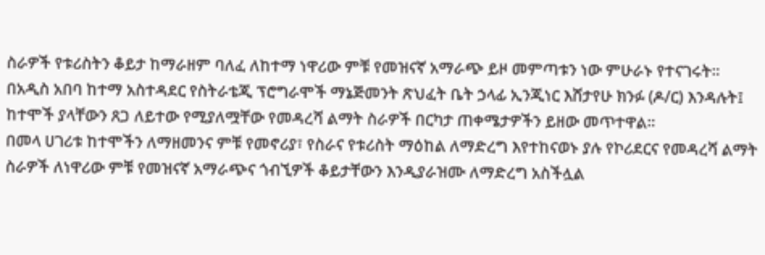ስራዎች የቱሪስትን ቆይታ ከማራዘም ባለፈ ለከተማ ነዋሪው ምቹ የመዝናኛ አማራጭ ይዞ መምጣቱን ነው ምሁራኑ የተናገሩት።
በአዲስ አበባ ከተማ አስተዳደር የስትራቴጂ ፕሮግራሞች ማኔጅመንት ጽህፈት ቤት ኃላፊ ኢንጂነር እሸታየሁ ክንፉ (ዶ/ር) እንዳሉት፤ ከተሞች ያላቸውን ጸጋ ለይተው የሚያለሟቸው የመዳረሻ ልማት ስራዎች በርካታ ጠቀሜታዎችን ይዘው መጥተዋል።
በመላ ሀገሪቱ ከተሞችን ለማዘመንና ምቹ የመኖሪያ፣ የስራና የቱሪስት ማዕከል ለማድረግ እየተከናወኑ ያሉ የኮሪደርና የመዳረሻ ልማት ስራዎች ለነዋሪው ምቹ የመዝናኛ አማራጭና ጎብኚዎች ቆይታቸውን እንዲያራዝሙ ለማድረግ አስችሏል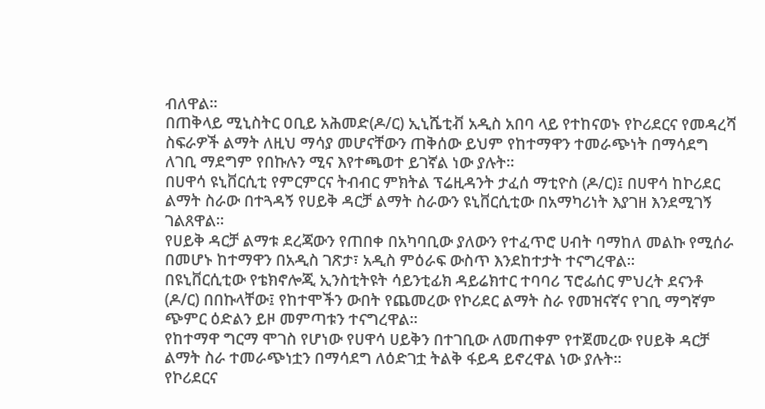ብለዋል።
በጠቅላይ ሚኒስትር ዐቢይ አሕመድ(ዶ/ር) ኢኒሼቲቭ አዲስ አበባ ላይ የተከናወኑ የኮሪደርና የመዳረሻ ስፍራዎች ልማት ለዚህ ማሳያ መሆናቸውን ጠቅሰው ይህም የከተማዋን ተመራጭነት በማሳደግ ለገቢ ማደግም የበኩሉን ሚና እየተጫወተ ይገኛል ነው ያሉት።
በሀዋሳ ዩኒቨርሲቲ የምርምርና ትብብር ምክትል ፕሬዚዳንት ታፈሰ ማቲዮስ (ዶ/ር)፤ በሀዋሳ ከኮሪደር ልማት ስራው በተጓዳኝ የሀይቅ ዳርቻ ልማት ስራውን ዩኒቨርሲቲው በአማካሪነት እያገዘ እንደሚገኝ ገልጸዋል።
የሀይቅ ዳርቻ ልማቱ ደረጃውን የጠበቀ በአካባቢው ያለውን የተፈጥሮ ሀብት ባማከለ መልኩ የሚሰራ በመሆኑ ከተማዋን በአዲስ ገጽታ፣ አዲስ ምዕራፍ ውስጥ እንደከተታት ተናግረዋል።
በዩኒቨርሲቲው የቴክኖሎጂ ኢንስቲትዩት ሳይንቲፊክ ዳይሬክተር ተባባሪ ፕሮፌሰር ምህረት ደናንቶ (ዶ/ር) በበኩላቸው፤ የከተሞችን ውበት የጨመረው የኮሪደር ልማት ስራ የመዝናኛና የገቢ ማግኛም ጭምር ዕድልን ይዞ መምጣቱን ተናግረዋል።
የከተማዋ ግርማ ሞገስ የሆነው የሀዋሳ ሀይቅን በተገቢው ለመጠቀም የተጀመረው የሀይቅ ዳርቻ ልማት ስራ ተመራጭነቷን በማሳደግ ለዕድገቷ ትልቅ ፋይዳ ይኖረዋል ነው ያሉት።
የኮሪደርና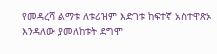የመዳረሻ ልማቱ ለቱሪዝም እድገቱ ከፍተኛ አስተዋጽኦ እንዳለው ያመለከቱት ደግሞ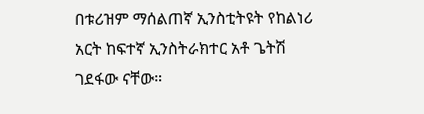በቱሪዝም ማሰልጠኛ ኢንስቲትዩት የከልነሪ አርት ከፍተኛ ኢንስትራክተር አቶ ጌትሽ ገደፋው ናቸው።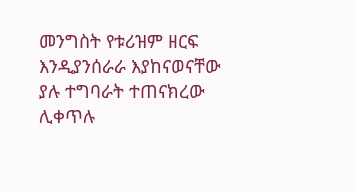መንግስት የቱሪዝም ዘርፍ እንዲያንሰራራ እያከናወናቸው ያሉ ተግባራት ተጠናክረው ሊቀጥሉ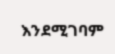እንደሚገባም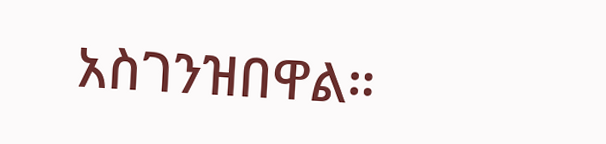አስገንዝበዋል።